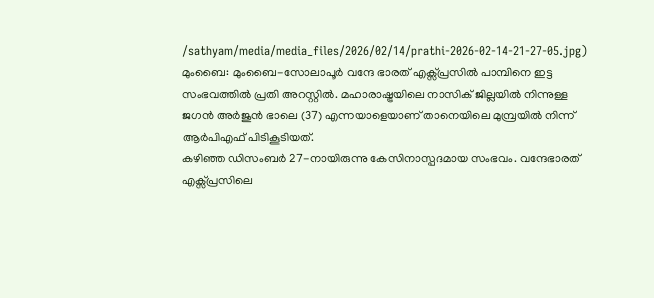/sathyam/media/media_files/2026/02/14/prathi-2026-02-14-21-27-05.jpg)
മുംബൈ: മുംബൈ-സോലാപൂർ വന്ദേ ഭാരത് എക്സ്പ്രസിൽ പാമ്പിനെ ഇട്ട സംഭവത്തിൽ പ്രതി അറസ്റ്റിൽ. മഹാരാഷ്ട്രയിലെ നാസിക് ജില്ലയിൽ നിന്നുള്ള ജഗൻ അർജുൻ ഭാലെ (37) എന്നയാളെയാണ് താനെയിലെ മുമ്പ്രയിൽ നിന്ന് ആർപിഎഫ് പിടികൂടിയത്.
കഴിഞ്ഞ ഡിസംബർ 27-നായിരുന്നു കേസിനാസ്പദമായ സംഭവം. വന്ദേഭാരത് എക്സ്പ്രസിലെ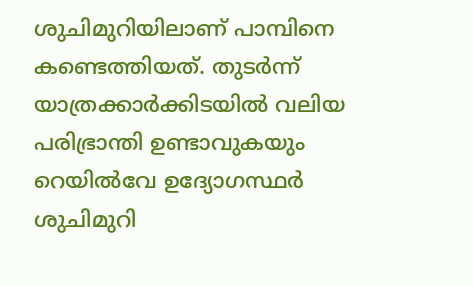ശുചിമുറിയിലാണ് പാമ്പിനെ കണ്ടെത്തിയത്. തുടർന്ന് യാത്രക്കാർക്കിടയിൽ വലിയ പരിഭ്രാന്തി ഉണ്ടാവുകയും റെയിൽവേ ഉദ്യോഗസ്ഥർ ശുചിമുറി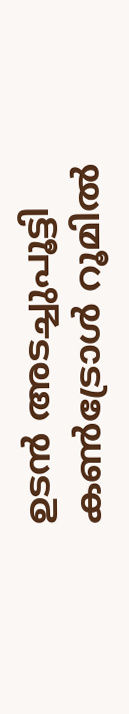ഉടൻ അടച്ചുപൂട്ടി കൺട്രോൾ റൂമിൽ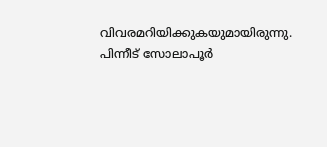വിവരമറിയിക്കുകയുമായിരുന്നു.
പിന്നീട് സോലാപൂർ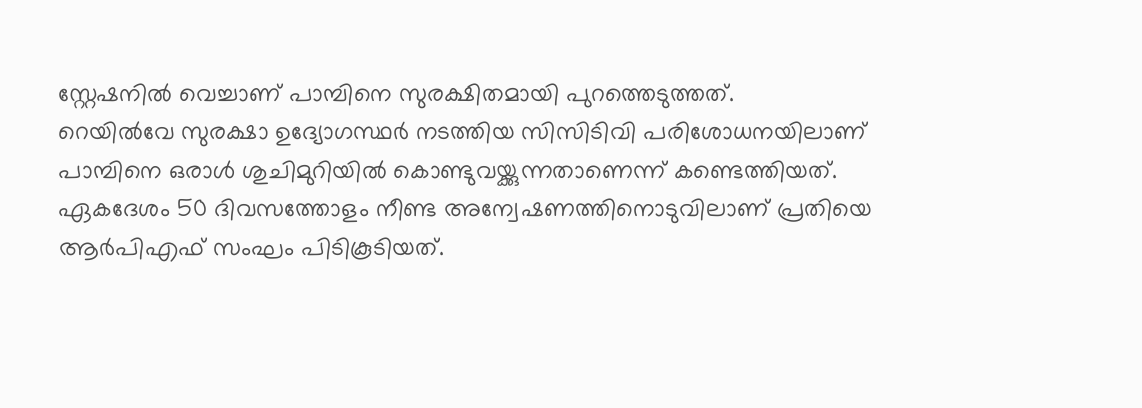സ്റ്റേഷനിൽ വെച്ചാണ് പാമ്പിനെ സുരക്ഷിതമായി പുറത്തെടുത്തത്.
റെയിൽവേ സുരക്ഷാ ഉദ്യോഗസ്ഥർ നടത്തിയ സിസിടിവി പരിശോധനയിലാണ് പാമ്പിനെ ഒരാൾ ശുചിമുറിയിൽ കൊണ്ടുവയ്ക്കുന്നതാണെന്ന് കണ്ടെത്തിയത്.
ഏകദേശം 50 ദിവസത്തോളം നീണ്ട അന്വേഷണത്തിനൊടുവിലാണ് പ്രതിയെ ആർപിഎഫ് സംഘം പിടികൂടിയത്.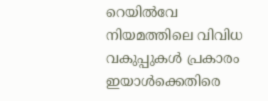റെയിൽവേ നിയമത്തിലെ വിവിധ വകുപ്പുകൾ പ്രകാരം ഇയാൾക്കെതിരെ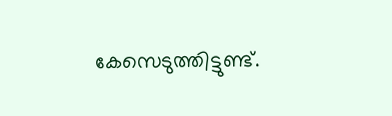കേസെടുത്തിട്ടുണ്ട്.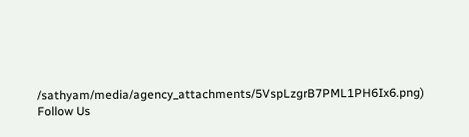/sathyam/media/agency_attachments/5VspLzgrB7PML1PH6Ix6.png)
Follow Us